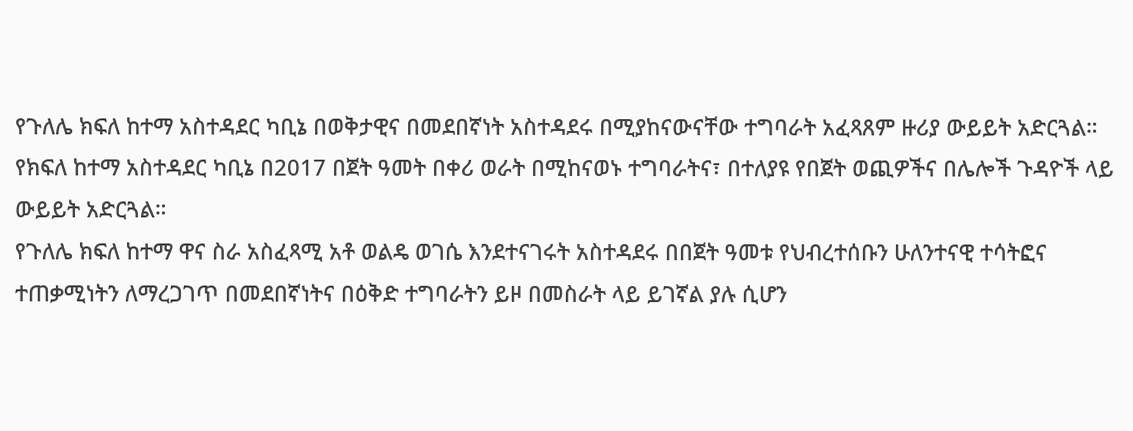የጉለሌ ክፍለ ከተማ አስተዳደር ካቢኔ በወቅታዊና በመደበኛነት አስተዳደሩ በሚያከናውናቸው ተግባራት አፈጻጸም ዙሪያ ውይይት አድርጓል።
የክፍለ ከተማ አስተዳደር ካቢኔ በ2017 በጀት ዓመት በቀሪ ወራት በሚከናወኑ ተግባራትና፣ በተለያዩ የበጀት ወጪዎችና በሌሎች ጉዳዮች ላይ ውይይት አድርጓል።
የጉለሌ ክፍለ ከተማ ዋና ስራ አስፈጻሚ አቶ ወልዴ ወገሴ እንደተናገሩት አስተዳደሩ በበጀት ዓመቱ የህብረተሰቡን ሁለንተናዊ ተሳትፎና ተጠቃሚነትን ለማረጋገጥ በመደበኛነትና በዕቅድ ተግባራትን ይዞ በመስራት ላይ ይገኛል ያሉ ሲሆን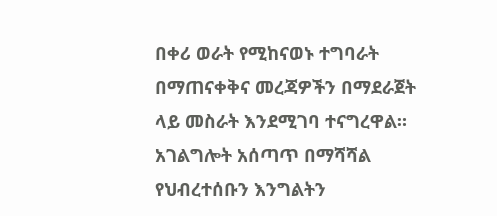በቀሪ ወራት የሚከናወኑ ተግባራት በማጠናቀቅና መረጃዎችን በማደራጀት ላይ መስራት እንደሚገባ ተናግረዋል።
አገልግሎት አሰጣጥ በማሻሻል የህብረተሰቡን እንግልትን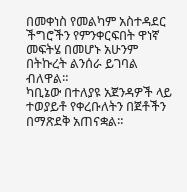በመቀነስ የመልካም አስተዳደር ችግሮችን የምንቀርፍበት ዋነኛ መፍትሄ በመሆኑ አሁንም በትኩረት ልንሰራ ይገባል ብለዋል።
ካቢኔው በተለያዩ አጀንዳዎች ላይ ተወያይቶ የቀረቡለትን በጀቶችን በማጽደቅ አጠናቋል።